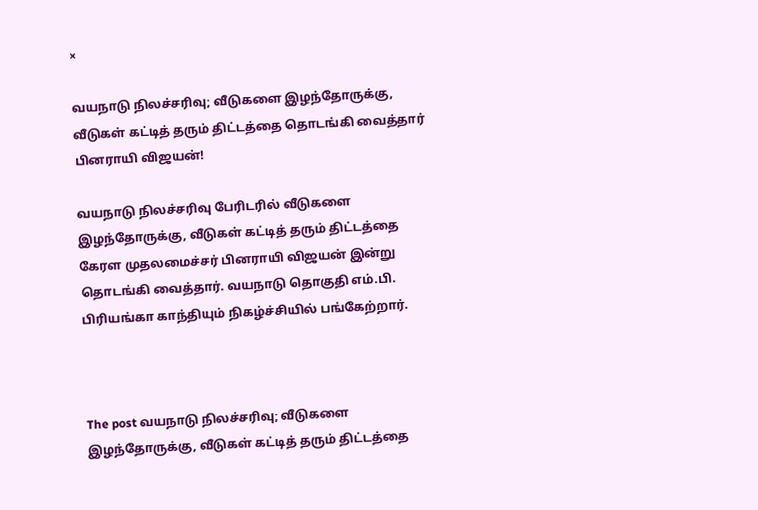×

வயநாடு நிலச்சரிவு; வீடுகளை இழந்தோருக்கு, வீடுகள் கட்டித் தரும் திட்டத்தை தொடங்கி வைத்தார் பினராயி விஜயன்!

வயநாடு நிலச்சரிவு பேரிடரில் வீடுகளை இழந்தோருக்கு, வீடுகள் கட்டித் தரும் திட்டத்தை கேரள முதலமைச்சர் பினராயி விஜயன் இன்று தொடங்கி வைத்தார். வயநாடு தொகுதி எம்.பி. பிரியங்கா காந்தியும் நிகழ்ச்சியில் பங்கேற்றார்.



The post வயநாடு நிலச்சரிவு; வீடுகளை இழந்தோருக்கு, வீடுகள் கட்டித் தரும் திட்டத்தை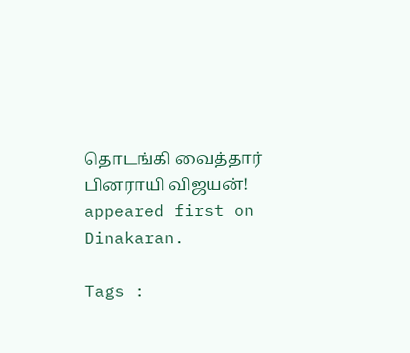தொடங்கி வைத்தார் பினராயி விஜயன்! appeared first on Dinakaran.

Tags :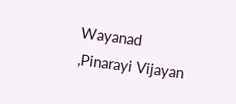Wayanad ,Pinarayi Vijayan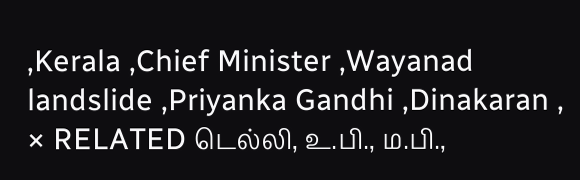,Kerala ,Chief Minister ,Wayanad landslide ,Priyanka Gandhi ,Dinakaran ,
× RELATED டெல்லி, உ.பி., ம.பி.,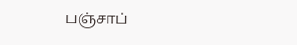பஞ்சாப்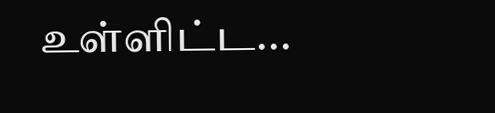உள்ளிட்ட...